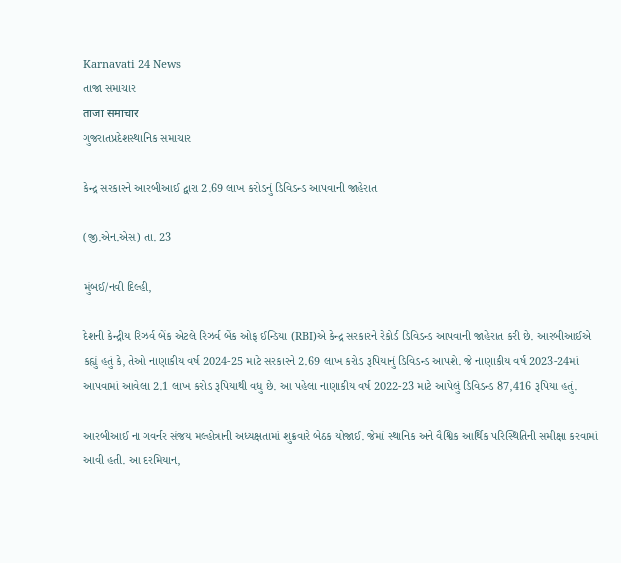Karnavati 24 News
તાજા સમાચાર
ताजा समाचार
ગુજરાતપ્રદેશસ્થાનિક સમાચાર

કેન્દ્ર સરકારને આરબીઆઈ દ્વારા 2.69 લાખ કરોડનું ડિવિડન્ડ આપવાની જાહેરાત

(જી.એન.એસ) તા. 23

મુંબઈ/નવી દિલ્હી,

દેશની કેન્દ્રીય રિઝર્વ બેંક એટલે રિઝર્વ બેંક ઓફ ઈન્ડિયા (RBI)એ કેન્દ્ર સરકારને રેકોર્ડ ડિવિડન્ડ આપવાની જાહેરાત કરી છે. આરબીઆઈએ કહ્યું હતું કે, તેઓ નાણાકીય વર્ષ 2024-25 માટે સરકારને 2.69 લાખ કરોડ રૂપિયાનું ડિવિડન્ડ આપશે. જે નાણાકીય વર્ષ 2023-24માં આપવામાં આવેલા 2.1 લાખ કરોડ રૂપિયાથી વધુ છે. આ પહેલા નાણાકીય વર્ષ 2022-23 માટે આપેલું ડિવિડન્ડ 87,416 રૂપિયા હતું.

આરબીઆઈ ના ગવર્નર સંજય મલ્હોત્રાની અધ્યક્ષતામાં શુક્રવારે બેઠક યોજાઈ. જેમાં સ્થાનિક અને વૈશ્વિક આર્થિક પરિસ્થિતિની સમીક્ષા કરવામાં આવી હતી. આ દરમિયાન,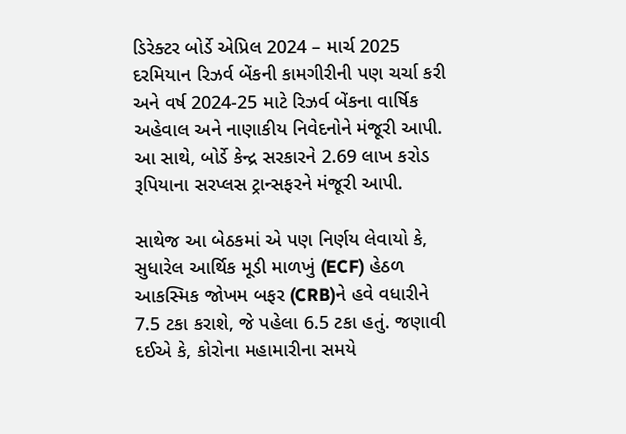ડિરેક્ટર બોર્ડે એપ્રિલ 2024 – માર્ચ 2025 દરમિયાન રિઝર્વ બેંકની કામગીરીની પણ ચર્ચા કરી અને વર્ષ 2024-25 માટે રિઝર્વ બેંકના વાર્ષિક અહેવાલ અને નાણાકીય નિવેદનોને મંજૂરી આપી. આ સાથે, બોર્ડે કેન્દ્ર સરકારને 2.69 લાખ કરોડ રૂપિયાના સરપ્લસ ટ્રાન્સફરને મંજૂરી આપી.

સાથેજ આ બેઠકમાં એ પણ નિર્ણય લેવાયો કે, સુધારેલ આર્થિક મૂડી માળખું (ECF) હેઠળ આકસ્મિક જોખમ બફર (CRB)ને હવે વધારીને 7.5 ટકા કરાશે, જે પહેલા 6.5 ટકા હતું. જણાવી દઈએ કે, કોરોના મહામારીના સમયે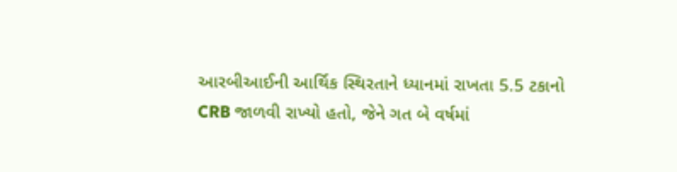આરબીઆઈની આર્થિક સ્થિરતાને ધ્યાનમાં રાખતા 5.5 ટકાનો CRB જાળવી રાખ્યો હતો, જેને ગત બે વર્ષમાં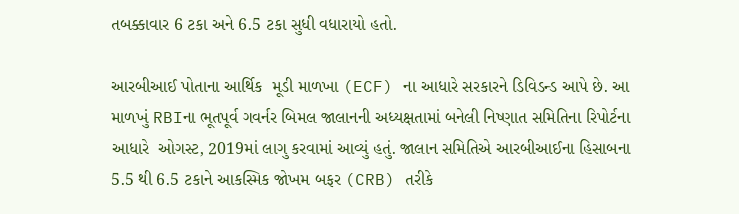તબક્કાવાર 6 ટકા અને 6.5 ટકા સુધી વધારાયો હતો.

આરબીઆઈ પોતાના આર્થિક  મૂડી માળખા (ECF) ના આધારે સરકારને ડિવિડન્ડ આપે છે. આ માળખું RBIના ભૂતપૂર્વ ગવર્નર બિમલ જાલાનની અધ્યક્ષતામાં બનેલી નિષ્ણાત સમિતિના રિપોર્ટના આધારે  ઓગસ્ટ, 2019માં લાગુ કરવામાં આવ્યું હતું. જાલાન સમિતિએ આરબીઆઈના હિસાબના 5.5 થી 6.5 ટકાને આકસ્મિક જોખમ બફર (CRB) તરીકે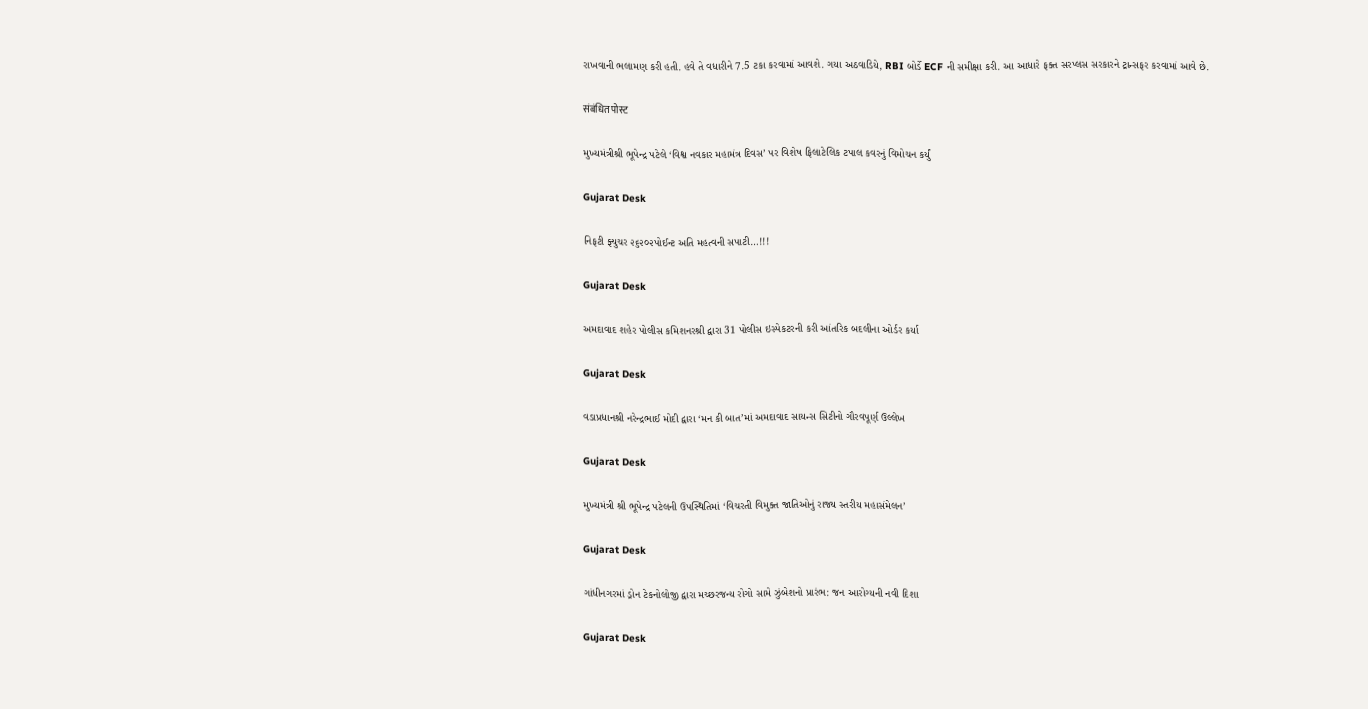રાખવાની ભલામણ કરી હતી. હવે તે વધારીને 7.5 ટકા કરવામાં આવશે. ગયા અઠવાડિયે, RBI બોર્ડે ECF ની સમીક્ષા કરી. આ આધારે ફક્ત સરપ્લસ સરકારને ટ્રાન્સફર કરવામાં આવે છે.

संबंधित पोस्ट

મુખ્યમંત્રીશ્રી ભૂપેન્દ્ર પટેલે ‘વિશ્વ નવકાર મહામંત્ર દિવસ’ પર વિશેષ ફિલાટેલિક ટપાલ કવરનું વિમોચન કર્યું

Gujarat Desk

નિફટી ફ્યુચર ૨૬૨૦૨પોઈન્ટ અતિ મહત્વની સપાટી…!!!

Gujarat Desk

અમદાવાદ શહેર પોલીસ કમિશનરશ્રી દ્વારા 31 પોલીસ ઇસ્પેકટરની કરી આંતરિક બદલીના ઓર્ડર કર્યા

Gujarat Desk

વડાપ્રધાનશ્રી નરેન્દ્રભાઈ મોદી દ્વારા ‘મન કી બાત’માં અમદાવાદ સાયન્સ સિટીનો ગૌરવપૂર્ણ ઉલ્લેખ

Gujarat Desk

મુખ્યમંત્રી શ્રી ભૂપેન્દ્ર પટેલની ઉપસ્થિતિમાં ‘વિચરતી વિમુક્ત જાતિઓનું રાજ્ય સ્તરીય મહાસંમેલન’

Gujarat Desk

ગાંધીનગરમાં ડ્રોન ટેકનોલોજી દ્વારા મચ્છરજન્ય રોગો સામે ઝુંબેશનો પ્રારંભ: જન આરોગ્યની નવી દિશા

Gujarat Desk